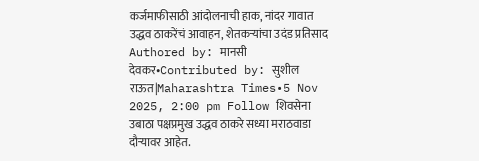कर्जमाफीसाठी आंदोलनाची हाक, नांदर गावात उद्धव ठाकरेंचं आवाहन, शेतकऱ्यांचा उदंड प्रतिसाद
Authored by: मानसी देवकर•Contributed by: सुशील राऊत|Maharashtra Times•5 Nov 2025, 2:00 pm Follow शिवसेना उबाठा पक्षप्रमुख उद्धव ठाकरे सध्या मराठवाडा दौऱ्यावर आहेत.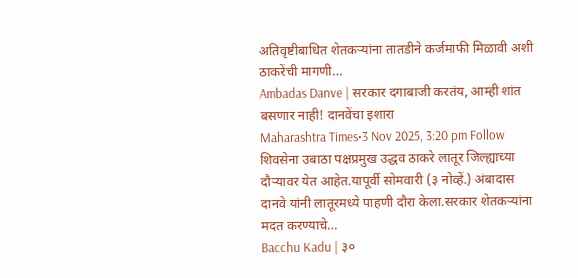अतिवृष्टीबाधित शेतकऱ्यांना तातडीने कर्जमाफी मिळावी अशी ठाकरेंची मागणी…
Ambadas Danve | सरकार दगाबाजी करतंय, आम्ही शांत बसणार नाही! दानवेंचा इशारा
Maharashtra Times•3 Nov 2025, 3:20 pm Follow शिवसेना उबाठा पक्षप्रमुख उद्धव ठाकरे लातूर जिल्ह्याच्या दौऱ्यावर येत आहेत.यापूर्वी सोमवारी (३ नोव्हें.) अंबादास दानवे यांनी लातूरमध्ये पाहणी दौरा केला.सरकार शेतकऱ्यांना मदत करण्याचे…
Bacchu Kadu | ३०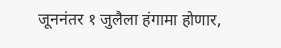जूननंतर १ जुलैला हंगामा होणार,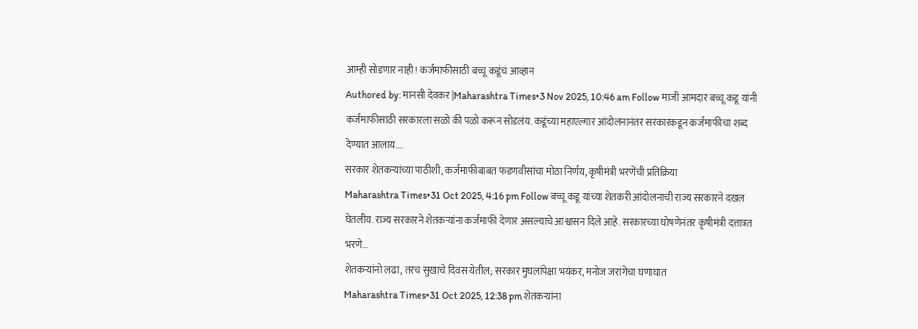आम्ही सोडणार नाही! कर्जमाफीसाठी बच्चू कडूंचं आव्हान
Authored by: मानसी देवकर|Maharashtra Times•3 Nov 2025, 10:46 am Follow माजी आमदार बच्चू कडू यांनी कर्जमाफीसाठी सरकारला सळो की पळो करून सोडलंय. कडूंच्या महाएल्गार आंदोलनानंतर सरकारकडून कर्जमाफीचा शब्द देण्यात आलाय.…
सरकार शेतकऱ्यांच्या पाठीशी, कर्जमाफीबाबत फडणवीसांचा मोठा निर्णय, कृषीमंत्री भरणेंची प्रतिक्रिया
Maharashtra Times•31 Oct 2025, 4:16 pm Follow बच्चू कडू यांच्या शेतकरी आंदोलनाची राज्य सरकारने दखल घेतलीय. राज्य सरकारने शेतकऱ्यांना कर्जमाफी देणार असल्याचे आश्वासन दिले आहे. सरकारच्या घोषणेनंतर कृषीमंत्री दत्तात्रत भरणे…
शेतकऱ्यांनो लढा, तरच सुखाचे दिवस येतील; सरकार मुघलांपेक्षा भयंकर, मनोज जरांगेंचा घणाघात
Maharashtra Times•31 Oct 2025, 12:38 pm शेतकऱ्यांना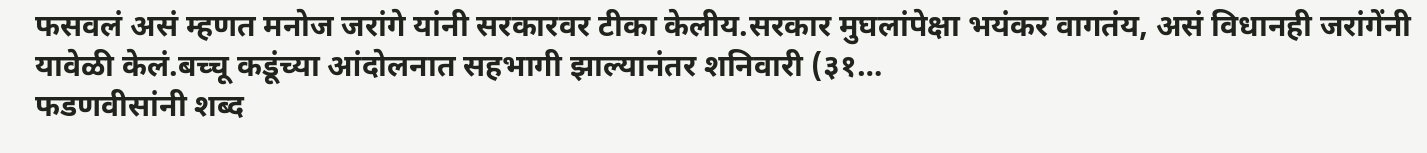फसवलं असं म्हणत मनोज जरांगे यांनी सरकारवर टीका केलीय.सरकार मुघलांपेक्षा भयंकर वागतंय, असं विधानही जरांगेंनी यावेळी केलं.बच्चू कडूंच्या आंदोलनात सहभागी झाल्यानंतर शनिवारी (३१…
फडणवीसांनी शब्द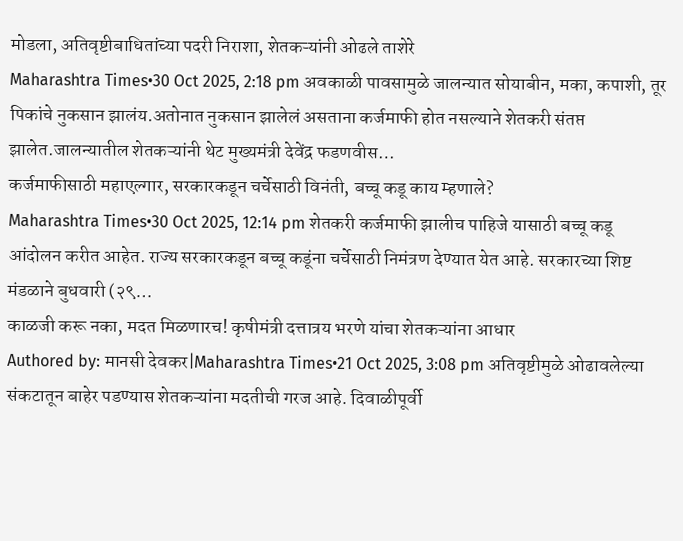मोडला, अतिवृष्टीबाधितांच्या पदरी निराशा, शेतकऱ्यांनी ओढले ताशेरे
Maharashtra Times•30 Oct 2025, 2:18 pm अवकाळी पावसामुळे जालन्यात सोयाबीन, मका, कपाशी, तूर पिकांचे नुकसान झालंय.अतोनात नुकसान झालेलं असताना कर्जमाफी होत नसल्याने शेतकरी संतप्त झालेत.जालन्यातील शेतकऱ्यांनी थेट मुख्यमंत्री देवेंद्र फडणवीस…
कर्जमाफीसाठी महाएल्गार, सरकारकडून चर्चेसाठी विनंती, बच्चू कडू काय म्हणाले?
Maharashtra Times•30 Oct 2025, 12:14 pm शेतकरी कर्जमाफी झालीच पाहिजे यासाठी बच्चू कडू आंदोलन करीत आहेत. राज्य सरकारकडून बच्चू कडूंना चर्चेसाठी निमंत्रण देण्यात येत आहे. सरकारच्या शिष्ट मंडळाने बुधवारी (२९…
काळजी करू नका, मदत मिळणारच! कृषीमंत्री दत्तात्रय भरणे यांचा शेतकऱ्यांना आधार
Authored by: मानसी देवकर|Maharashtra Times•21 Oct 2025, 3:08 pm अतिवृष्टीमुळे ओढावलेल्या संकटातून बाहेर पडण्यास शेतकऱ्यांना मदतीची गरज आहे. दिवाळीपूर्वी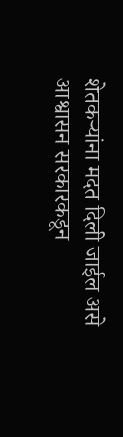शेतकऱ्यांना मदत दिली जाईल असे आश्वासन सरकारकडून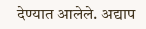देण्यात आलेले. अद्याप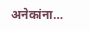अनेकांना…